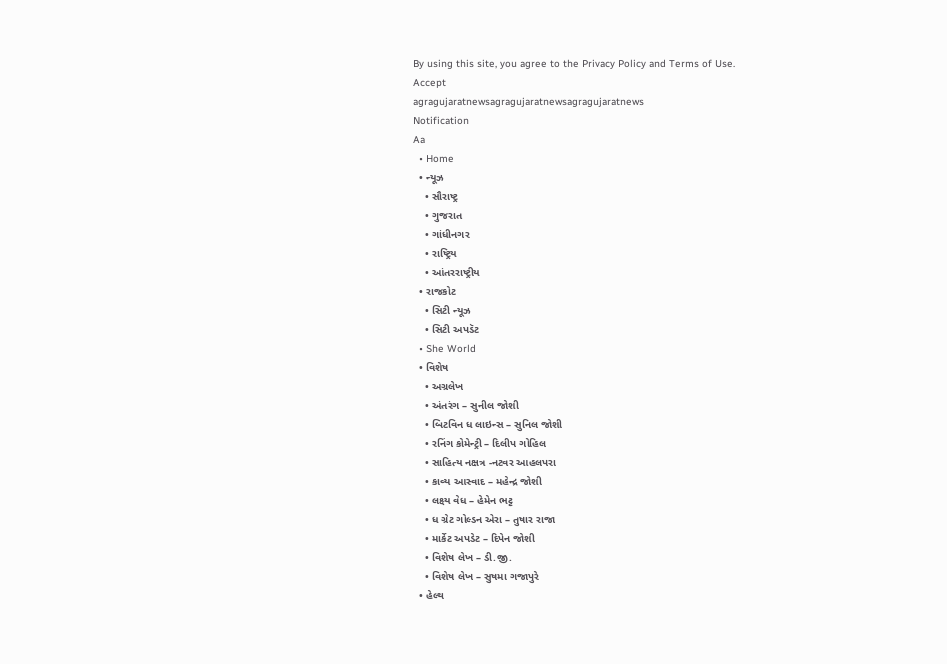By using this site, you agree to the Privacy Policy and Terms of Use.
Accept
agragujaratnewsagragujaratnewsagragujaratnews
Notification
Aa
  • Home
  • ન્યૂઝ
    • સૌરાષ્ટ્ર
    • ગુજરાત
    • ગાંધીનગર
    • રાષ્ટ્રિય
    • આંતરરાષ્ટ્રીય
  • રાજકોટ
    • સિટી ન્યૂઝ
    • સિટી અપડૅટ
  • She World
  • વિશેષ
    • અગ્રલેખ
    • અંતરંગ – સુનીલ જોશી
    • બિટવિન ધ લાઇન્સ – સુનિલ જોશી
    • રનિંગ કોમેન્ટ્રી – દિલીપ ગોહિલ
    • સાહિત્ય નક્ષત્ર -નટવર આહલપરા
    • કાવ્ય આસ્વાદ – મહેન્દ્ર જોશી
    • લક્ષ્ય વેધ – હેમેન ભટ્ટ
    • ધ ગ્રેટ ગોલ્ડન એરા – તુષાર રાજા
    • માર્કેટ અપડેટ – દિપેન જોશી
    • વિશેષ લેખ – ડી.જી.
    • વિશેષ લેખ – સુષમા ગજાપુરે
  • હેલ્થ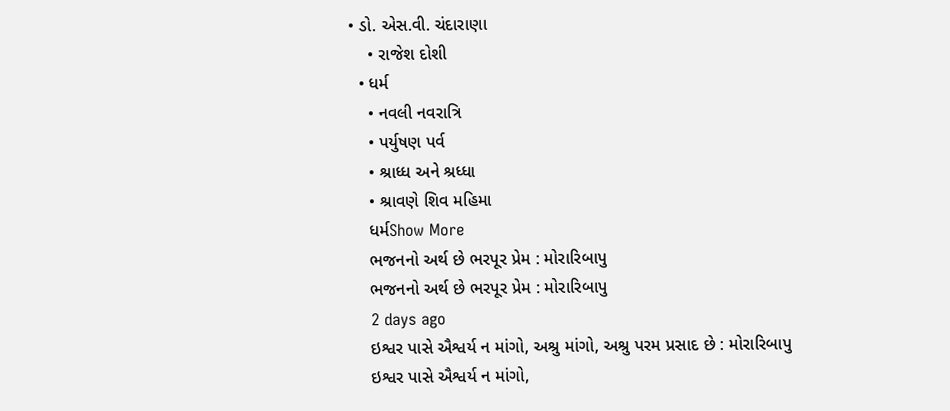• ડો. એસ.વી. ચંદારાણા
    • રાજેશ દોશી
  • ધર્મ
    • નવલી નવરાત્રિ
    • પર્યુષણ પર્વ
    • શ્રાધ્ધ અને શ્રધ્ધા
    • શ્રાવણે શિવ મહિમા
    ધર્મShow More
    ભજનનો અર્થ છે ભરપૂર પ્રેમ : મોરારિબાપુ
    ભજનનો અર્થ છે ભરપૂર પ્રેમ : મોરારિબાપુ
    2 days ago
    ઇશ્વર પાસે ઐશ્વર્ય ન માંગો, અશ્રુ માંગો, અશ્રુ પરમ પ્રસાદ છે : મોરારિબાપુ
    ઇશ્વર પાસે ઐશ્વર્ય ન માંગો,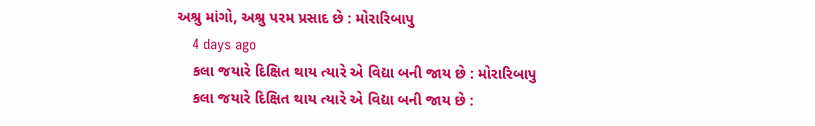અશ્રુ માંગો, અશ્રુ પરમ પ્રસાદ છે : મોરારિબાપુ
    4 days ago
    કલા જયારે દિક્ષિત થાય ત્યારે એ વિદ્યા બની જાય છે : મોરારિબાપુ
    કલા જયારે દિક્ષિત થાય ત્યારે એ વિદ્યા બની જાય છે :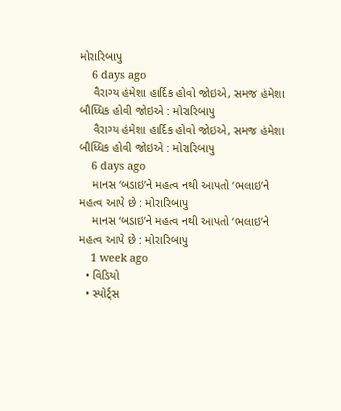મોરારિબાપુ
    6 days ago
    વૈરાગ્ય હંમેશા હાર્દિક હોવો જોઇએ, સમજ હંમેશા બૌધ્ધિક હોવી જોઇએ : મોરારિબાપુ
    વૈરાગ્ય હંમેશા હાર્દિક હોવો જોઇએ, સમજ હંમેશા બૌધ્ધિક હોવી જોઇએ : મોરારિબાપુ
    6 days ago
    માનસ ‘બડાઇ’ને મહત્વ નથી આપતો ‘ભલાઇ’ને મહત્વ આપે છે : મોરારિબાપુ
    માનસ ‘બડાઇ’ને મહત્વ નથી આપતો ‘ભલાઇ’ને મહત્વ આપે છે : મોરારિબાપુ
    1 week ago
  • વિડિયો
  • સ્પોર્ટ્સ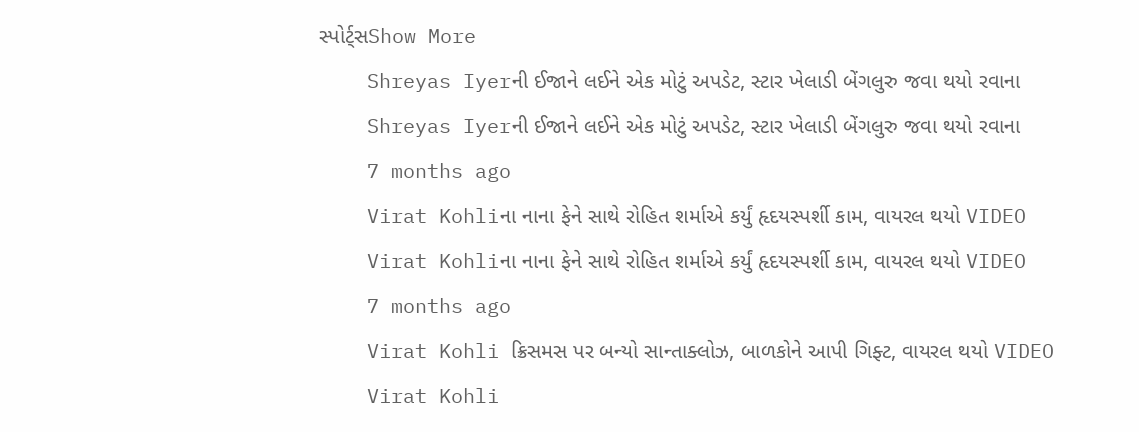સ્પોર્ટ્સShow More
    Shreyas Iyerની ઈજાને લઈને એક મોટું અપડેટ, સ્ટાર ખેલાડી બેંગલુરુ જવા થયો રવાના
    Shreyas Iyerની ઈજાને લઈને એક મોટું અપડેટ, સ્ટાર ખેલાડી બેંગલુરુ જવા થયો રવાના
    7 months ago
    Virat Kohliના નાના ફેને સાથે રોહિત શર્માએ કર્યું હૃદયસ્પર્શી કામ, વાયરલ થયો VIDEO
    Virat Kohliના નાના ફેને સાથે રોહિત શર્માએ કર્યું હૃદયસ્પર્શી કામ, વાયરલ થયો VIDEO
    7 months ago
    Virat Kohli ક્રિસમસ પર બન્યો સાન્તાક્લોઝ, બાળકોને આપી ગિફ્ટ, વાયરલ થયો VIDEO
    Virat Kohli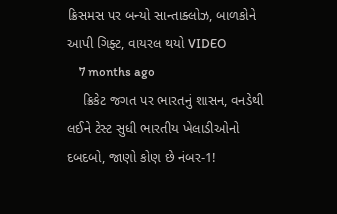ક્રિસમસ પર બન્યો સાન્તાક્લોઝ, બાળકોને આપી ગિફ્ટ, વાયરલ થયો VIDEO
    7 months ago
    ક્રિકેટ જગત પર ભારતનું શાસન, વનડેથી લઈને ટેસ્ટ સુધી ભારતીય ખેલાડીઓનો દબદબો, જાણો કોણ છે નંબર-1!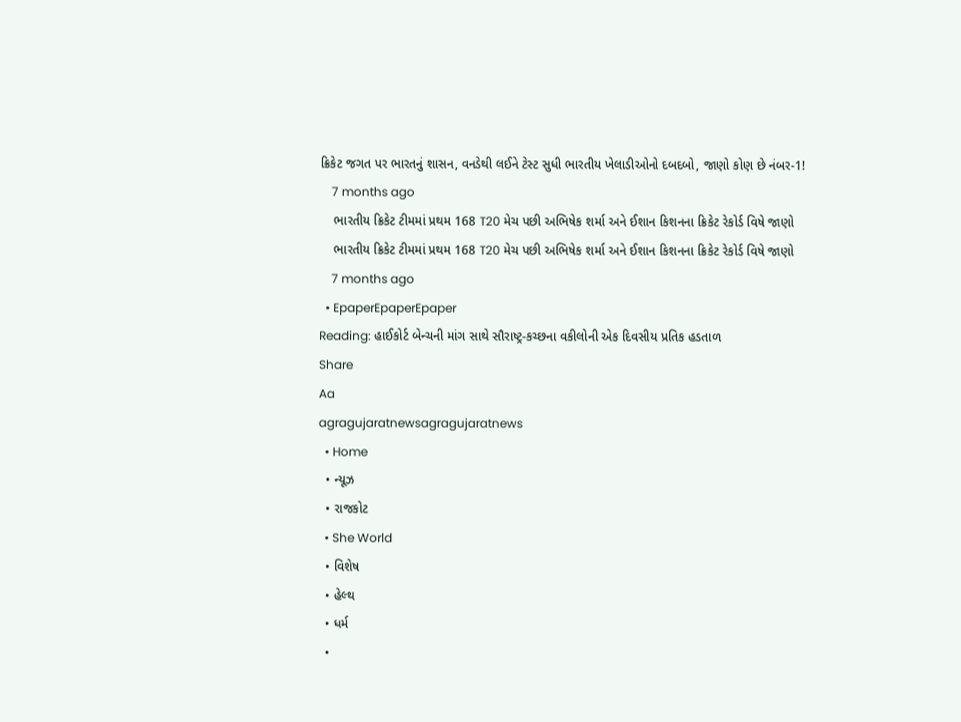ક્રિકેટ જગત પર ભારતનું શાસન, વનડેથી લઈને ટેસ્ટ સુધી ભારતીય ખેલાડીઓનો દબદબો, જાણો કોણ છે નંબર-1!
    7 months ago
    ભારતીય ક્રિકેટ ટીમમાં પ્રથમ 168 T20 મેચ પછી અભિષેક શર્મા અને ઈશાન કિશનના ક્રિકેટ રેકોર્ડ વિષે જાણો
    ભારતીય ક્રિકેટ ટીમમાં પ્રથમ 168 T20 મેચ પછી અભિષેક શર્મા અને ઈશાન કિશનના ક્રિકેટ રેકોર્ડ વિષે જાણો
    7 months ago
  • EpaperEpaperEpaper
Reading: હાઈકોર્ટ બેન્ચની માંગ સાથે સૌરાષ્ટ્ર-કચ્છના વકીલોની એક દિવસીય પ્રતિક હડતાળ
Share
Aa
agragujaratnewsagragujaratnews
  • Home
  • ન્યૂઝ
  • રાજકોટ
  • She World
  • વિશેષ
  • હેલ્થ
  • ધર્મ
  •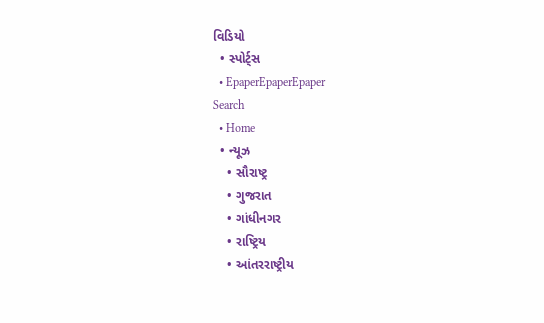વિડિયો
  • સ્પોર્ટ્સ
  • EpaperEpaperEpaper
Search
  • Home
  • ન્યૂઝ
    • સૌરાષ્ટ્ર
    • ગુજરાત
    • ગાંધીનગર
    • રાષ્ટ્રિય
    • આંતરરાષ્ટ્રીય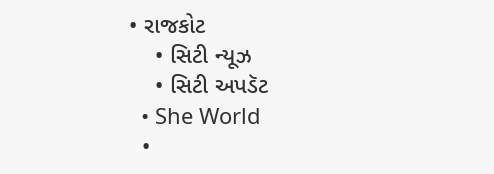• રાજકોટ
    • સિટી ન્યૂઝ
    • સિટી અપડૅટ
  • She World
  •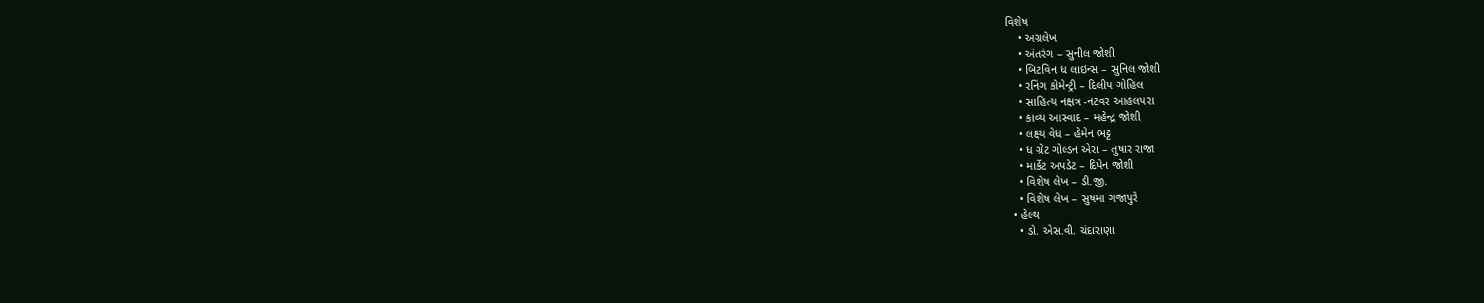વિશેષ
    • અગ્રલેખ
    • અંતરંગ – સુનીલ જોશી
    • બિટવિન ધ લાઇન્સ – સુનિલ જોશી
    • રનિંગ કોમેન્ટ્રી – દિલીપ ગોહિલ
    • સાહિત્ય નક્ષત્ર -નટવર આહલપરા
    • કાવ્ય આસ્વાદ – મહેન્દ્ર જોશી
    • લક્ષ્ય વેધ – હેમેન ભટ્ટ
    • ધ ગ્રેટ ગોલ્ડન એરા – તુષાર રાજા
    • માર્કેટ અપડેટ – દિપેન જોશી
    • વિશેષ લેખ – ડી.જી.
    • વિશેષ લેખ – સુષમા ગજાપુરે
  • હેલ્થ
    • ડો. એસ.વી. ચંદારાણા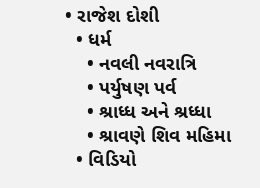• રાજેશ દોશી
  • ધર્મ
    • નવલી નવરાત્રિ
    • પર્યુષણ પર્વ
    • શ્રાધ્ધ અને શ્રધ્ધા
    • શ્રાવણે શિવ મહિમા
  • વિડિયો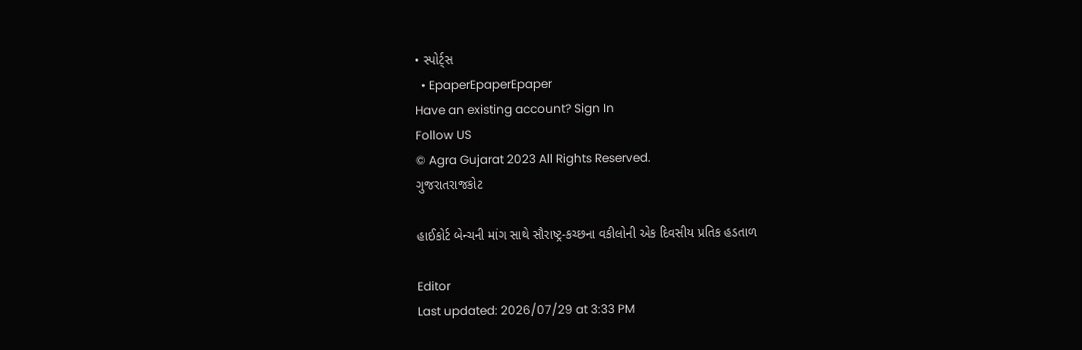• સ્પોર્ટ્સ
  • EpaperEpaperEpaper
Have an existing account? Sign In
Follow US
© Agra Gujarat 2023 All Rights Reserved.
ગુજરાતરાજકોટ

હાઈકોર્ટ બેન્ચની માંગ સાથે સૌરાષ્ટ્ર-કચ્છના વકીલોની એક દિવસીય પ્રતિક હડતાળ

Editor
Last updated: 2026/07/29 at 3:33 PM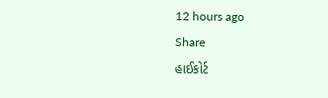12 hours ago
Share
હાઈકોર્ટ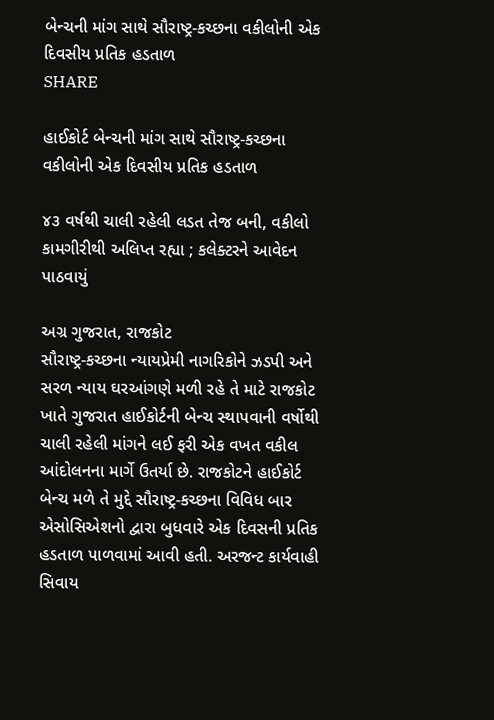બેન્ચની માંગ સાથે સૌરાષ્ટ્ર-કચ્છના વકીલોની એક દિવસીય પ્રતિક હડતાળ
SHARE

હાઈકોર્ટ બેન્ચની માંગ સાથે સૌરાષ્ટ્ર-કચ્છના વકીલોની એક દિવસીય પ્રતિક હડતાળ

૪૩ વર્ષથી ચાલી રહેલી લડત તેજ બની, વકીલો કામગીરીથી અલિપ્ત રહ્યા ; કલેક્ટરને આવેદન પાઠવાયું

અગ્ર ગુજરાત, રાજકોટ
સૌરાષ્ટ્ર-કચ્છના ન્યાયપ્રેમી નાગરિકોને ઝડપી અને સરળ ન્યાય ઘરઆંગણે મળી રહે તે માટે રાજકોટ ખાતે ગુજરાત હાઈકોર્ટની બેન્ચ સ્થાપવાની વર્ષોથી ચાલી રહેલી માંગને લઈ ફરી એક વખત વકીલ આંદોલનના માર્ગે ઉતર્યા છે. રાજકોટને હાઈકોર્ટ બેન્ચ મળે તે મુદ્દે સૌરાષ્ટ્ર-કચ્છના વિવિધ બાર એસોસિએશનો દ્વારા બુધવારે એક દિવસની પ્રતિક હડતાળ પાળવામાં આવી હતી. અરજન્ટ કાર્યવાહી સિવાય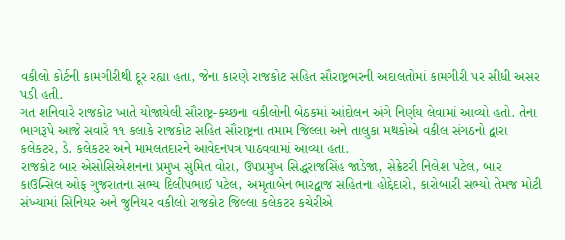વકીલો કોર્ટની કામગીરીથી દૂર રહ્યા હતા, જેના કારણે રાજકોટ સહિત સૌરાષ્ટ્રભરની અદાલતોમાં કામગીરી પર સીધી અસર પડી હતી.
ગત શનિવારે રાજકોટ ખાતે યોજાયેલી સૌરાષ્ટ્ર-કચ્છના વકીલોની બેઠકમાં આંદોલન અંગે નિર્ણય લેવામાં આવ્યો હતો. તેના ભાગરૂપે આજે સવારે ૧૧ કલાકે રાજકોટ સહિત સૌરાષ્ટ્રના તમામ જિલ્લા અને તાલુકા મથકોએ વકીલ સંગઠનો દ્વારા કલેકટર, ડે. કલેકટર અને મામલતદારને આવેદનપત્ર પાઠવવામાં આવ્યા હતા.
રાજકોટ બાર એસોસિએશનના પ્રમુખ સુમિત વોરા, ઉપપ્રમુખ સિદ્ધરાજસિંહ જાડેજા, સેક્રેટરી નિલેશ પટેલ, બાર કાઉન્સિલ ઓફ ગુજરાતના સભ્ય દિલીપભાઈ પટેલ, અમૃતાબેન ભારદ્વાજ સહિતના હોદ્દેદારો, કારોબારી સભ્યો તેમજ મોટી સંખ્યામાં સિનિયર અને જુનિયર વકીલો રાજકોટ જિલ્લા કલેકટર કચેરીએ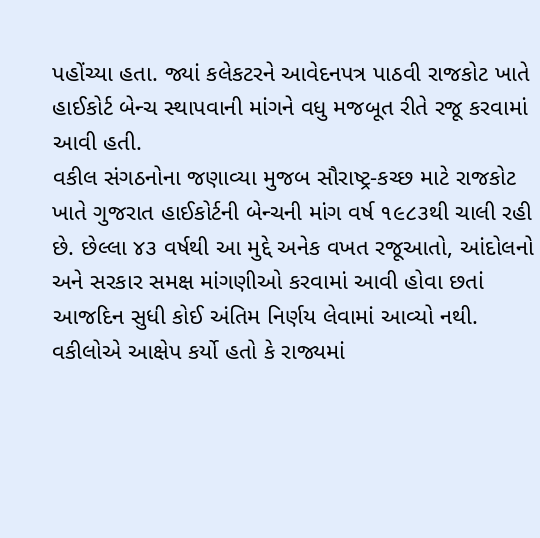પહોંચ્યા હતા. જ્યાં કલેકટરને આવેદનપત્ર પાઠવી રાજકોટ ખાતે હાઈકોર્ટ બેન્ચ સ્થાપવાની માંગને વધુ મજબૂત રીતે રજૂ કરવામાં આવી હતી.
વકીલ સંગઠનોના જણાવ્યા મુજબ સૌરાષ્ટ્ર-કચ્છ માટે રાજકોટ ખાતે ગુજરાત હાઈકોર્ટની બેન્ચની માંગ વર્ષ ૧૯૮૩થી ચાલી રહી છે. છેલ્લા ૪૩ વર્ષથી આ મુદ્દે અનેક વખત રજૂઆતો, આંદોલનો અને સરકાર સમક્ષ માંગણીઓ કરવામાં આવી હોવા છતાં આજદિન સુધી કોઈ અંતિમ નિર્ણય લેવામાં આવ્યો નથી. વકીલોએ આક્ષેપ કર્યો હતો કે રાજ્યમાં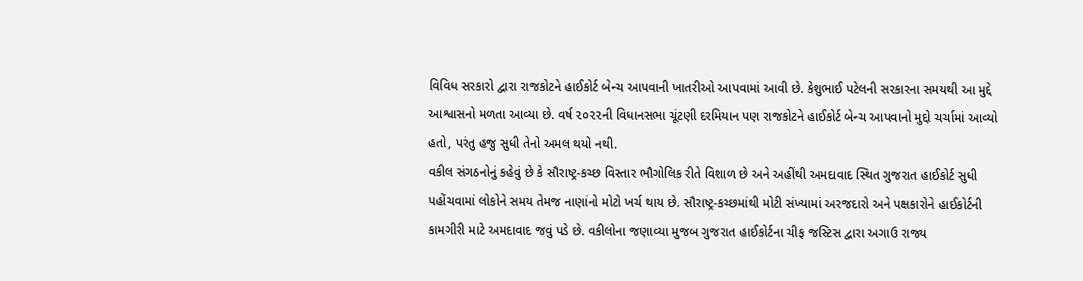વિવિધ સરકારો દ્વારા રાજકોટને હાઈકોર્ટ બેન્ચ આપવાની ખાતરીઓ આપવામાં આવી છે. કેશુભાઈ પટેલની સરકારના સમયથી આ મુદ્દે આશ્વાસનો મળતા આવ્યા છે. વર્ષ ૨૦૨૨ની વિધાનસભા ચૂંટણી દરમિયાન પણ રાજકોટને હાઈકોર્ટ બેન્ચ આપવાનો મુદ્દો ચર્ચામાં આવ્યો હતો, પરંતુ હજુ સુધી તેનો અમલ થયો નથી.
વકીલ સંગઠનોનું કહેવું છે કે સૌરાષ્ટ્ર-કચ્છ વિસ્તાર ભૌગોલિક રીતે વિશાળ છે અને અહીંથી અમદાવાદ સ્થિત ગુજરાત હાઈકોર્ટ સુધી પહોંચવામાં લોકોને સમય તેમજ નાણાંનો મોટો ખર્ચ થાય છે. સૌરાષ્ટ્ર-કચ્છમાંથી મોટી સંખ્યામાં અરજદારો અને પક્ષકારોને હાઈકોર્ટની કામગીરી માટે અમદાવાદ જવું પડે છે. વકીલોના જણાવ્યા મુજબ ગુજરાત હાઈકોર્ટના ચીફ જસ્ટિસ દ્વારા અગાઉ રાજ્ય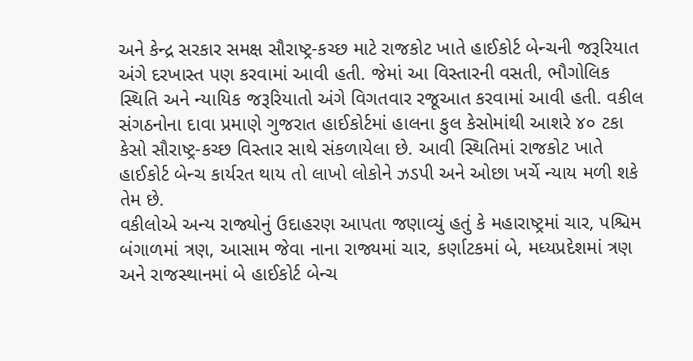અને કેન્દ્ર સરકાર સમક્ષ સૌરાષ્ટ્ર-કચ્છ માટે રાજકોટ ખાતે હાઈકોર્ટ બેન્ચની જરૂરિયાત અંગે દરખાસ્ત પણ કરવામાં આવી હતી. જેમાં આ વિસ્તારની વસતી, ભૌગોલિક સ્થિતિ અને ન્યાયિક જરૂરિયાતો અંગે વિગતવાર રજૂઆત કરવામાં આવી હતી. વકીલ સંગઠનોના દાવા પ્રમાણે ગુજરાત હાઈકોર્ટમાં હાલના કુલ કેસોમાંથી આશરે ૪૦ ટકા કેસો સૌરાષ્ટ્ર-કચ્છ વિસ્તાર સાથે સંકળાયેલા છે. આવી સ્થિતિમાં રાજકોટ ખાતે હાઈકોર્ટ બેન્ચ કાર્યરત થાય તો લાખો લોકોને ઝડપી અને ઓછા ખર્ચે ન્યાય મળી શકે તેમ છે.
વકીલોએ અન્ય રાજ્યોનું ઉદાહરણ આપતા જણાવ્યું હતું કે મહારાષ્ટ્રમાં ચાર, પશ્ચિમ બંગાળમાં ત્રણ, આસામ જેવા નાના રાજ્યમાં ચાર, કર્ણાટકમાં બે, મધ્યપ્રદેશમાં ત્રણ અને રાજસ્થાનમાં બે હાઈકોર્ટ બેન્ચ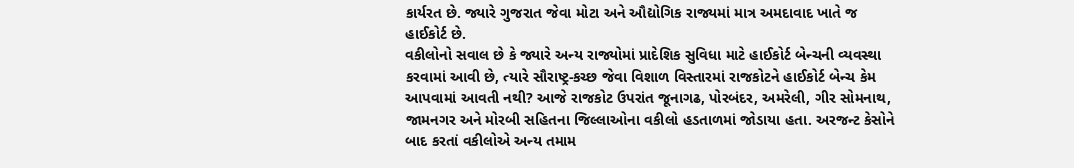કાર્યરત છે. જ્યારે ગુજરાત જેવા મોટા અને ઔદ્યોગિક રાજ્યમાં માત્ર અમદાવાદ ખાતે જ હાઈકોર્ટ છે.
વકીલોનો સવાલ છે કે જ્યારે અન્ય રાજ્યોમાં પ્રાદેશિક સુવિધા માટે હાઈકોર્ટ બેન્ચની વ્યવસ્થા કરવામાં આવી છે, ત્યારે સૌરાષ્ટ્ર-કચ્છ જેવા વિશાળ વિસ્તારમાં રાજકોટને હાઈકોર્ટ બેન્ચ કેમ આપવામાં આવતી નથી? આજે રાજકોટ ઉપરાંત જૂનાગઢ, પોરબંદર, અમરેલી, ગીર સોમનાથ, જામનગર અને મોરબી સહિતના જિલ્લાઓના વકીલો હડતાળમાં જોડાયા હતા. અરજન્ટ કેસોને બાદ કરતાં વકીલોએ અન્ય તમામ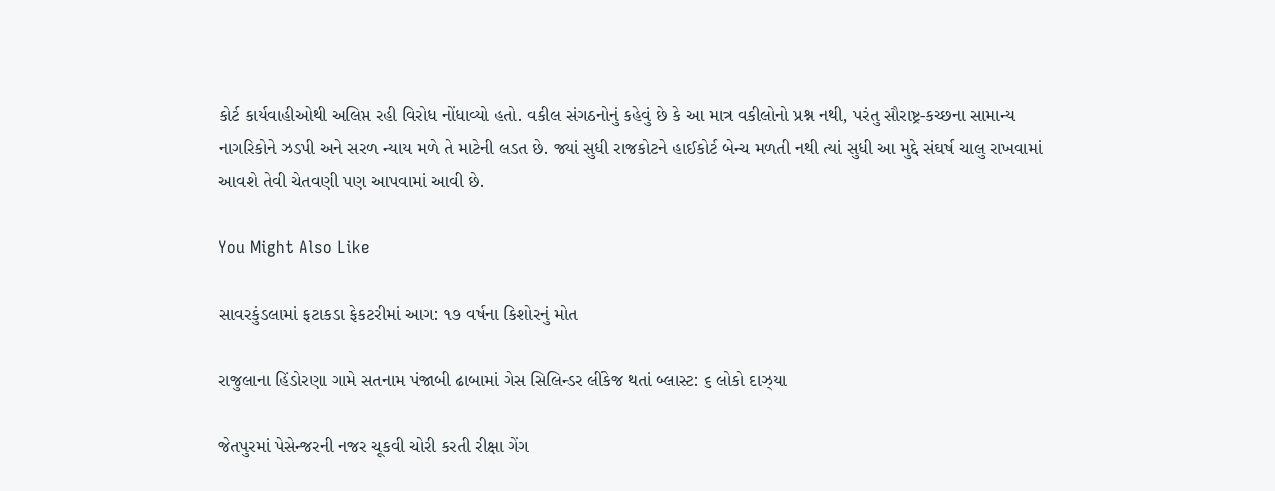કોર્ટ કાર્યવાહીઓથી અલિપ્ત રહી વિરોધ નોંધાવ્યો હતો. વકીલ સંગઠનોનું કહેવું છે કે આ માત્ર વકીલોનો પ્રશ્ન નથી, પરંતુ સૌરાષ્ટ્ર-કચ્છના સામાન્ય નાગરિકોને ઝડપી અને સરળ ન્યાય મળે તે માટેની લડત છે. જ્યાં સુધી રાજકોટને હાઈકોર્ટ બેન્ચ મળતી નથી ત્યાં સુધી આ મુદ્દે સંઘર્ષ ચાલુ રાખવામાં આવશે તેવી ચેતવણી પણ આપવામાં આવી છે.

You Might Also Like

સાવરકુંડલામાં ફટાકડા ફેકટરીમાં આગ: ૧૭ વર્ષના કિશોરનું મોત

રાજુલાના હિંડોરણા ગામે સતનામ પંજાબી ઢાબામાં ગેસ સિલિન્ડર લીંકેજ થતાં બ્લાસ્ટ: ૬ લોકો દાઝ્યા

જેતપુરમાં પેસેન્જરની નજર ચૂકવી ચોરી કરતી રીક્ષા ગેંગ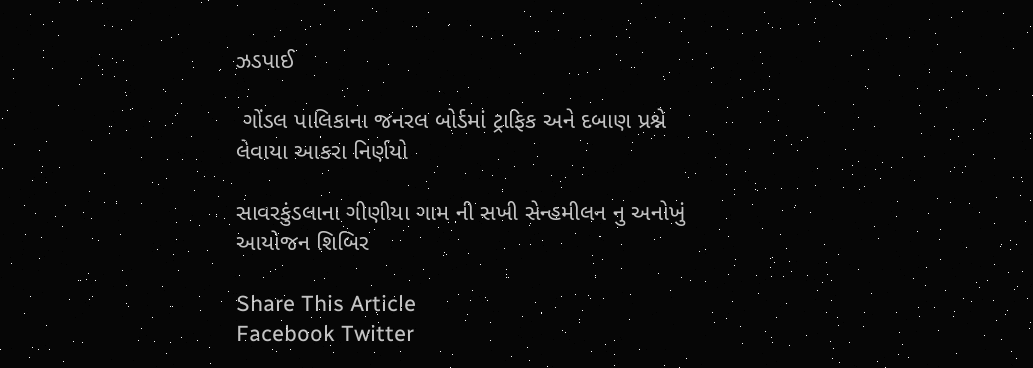ઝડપાઈ

 ગોંડલ પાલિકાના જનરલ બોર્ડમાં ટ્રાફિક અને દબાણ પ્રશ્ને લેવાયા આકરા નિર્ણયો

સાવરકુંડલાના ગીણીયા ગામ ની સખી સેન્હમીલન નુ અનોખું આયોજન શિબિર

Share This Article
Facebook Twitter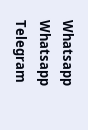Whatsapp Whatsapp Telegram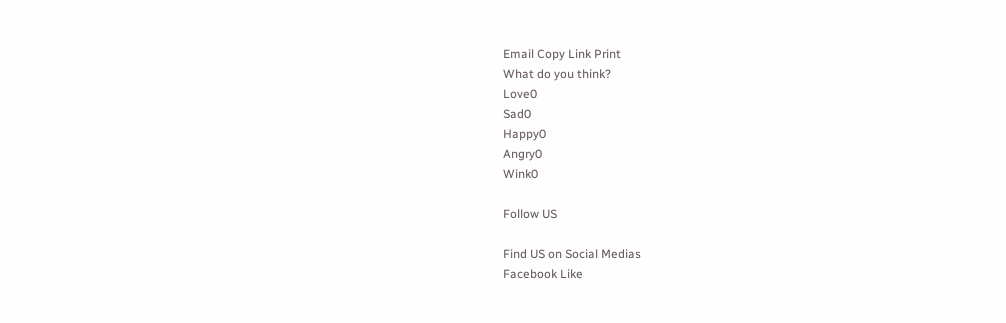Email Copy Link Print
What do you think?
Love0
Sad0
Happy0
Angry0
Wink0

Follow US

Find US on Social Medias
Facebook Like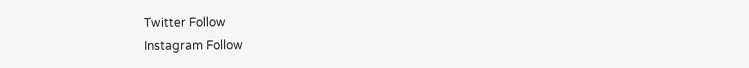Twitter Follow
Instagram Follow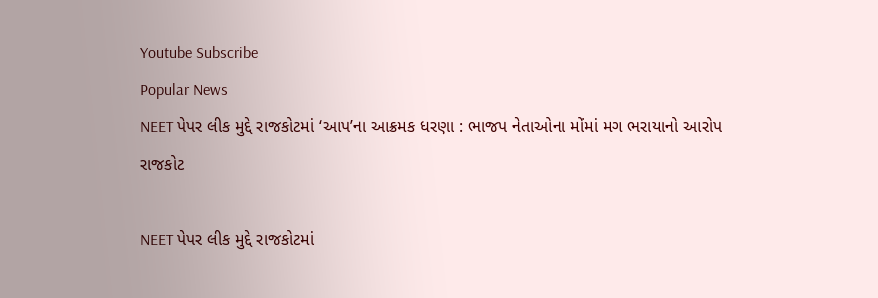Youtube Subscribe
Popular News
NEET પેપર લીક મુદ્દે રાજકોટમાં ‘આપ’ના આક્રમક ધરણા : ભાજપ નેતાઓના મોંમાં મગ ભરાયાનો આરોપ
રાજકોટ

NEET પેપર લીક મુદ્દે રાજકોટમાં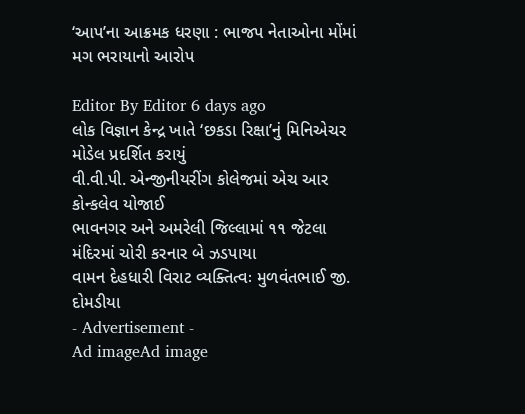‘આપ’ના આક્રમક ધરણા : ભાજપ નેતાઓના મોંમાં મગ ભરાયાનો આરોપ

Editor By Editor 6 days ago
લોક વિજ્ઞાન કેન્દ્ર ખાતે ‘છકડા રિક્ષા’નું મિનિએચર મોડેલ પ્રદર્શિત કરાયું
વી.વી.પી. એન્જીનીયરીંગ કોલેજમાં એચ આર કોન્કલેવ યોજાઈ
ભાવનગર અને અમરેલી જિલ્લામાં ૧૧ જેટલા મંદિરમાં ચોરી કરનાર બે ઝડપાયા
વામન દેહધારી વિરાટ વ્યક્તિત્વઃ મુળવંતભાઈ જી. દોમડીયા
- Advertisement -
Ad imageAd image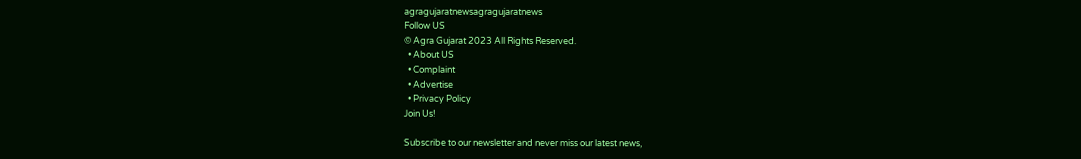agragujaratnewsagragujaratnews
Follow US
© Agra Gujarat 2023 All Rights Reserved.
  • About US
  • Complaint
  • Advertise
  • Privacy Policy
Join Us!

Subscribe to our newsletter and never miss our latest news,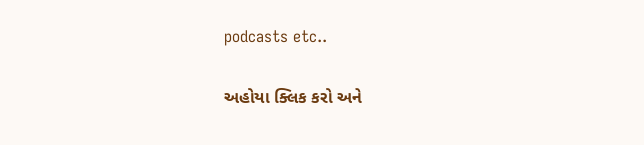podcasts etc..

અહોયા ક્લિક કરો અને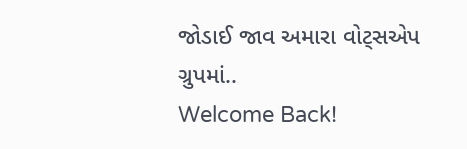જોડાઈ જાવ અમારા વોટ્સએપ ગ્રુપમાં..
Welcome Back!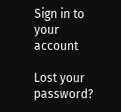Sign in to your account

Lost your password?